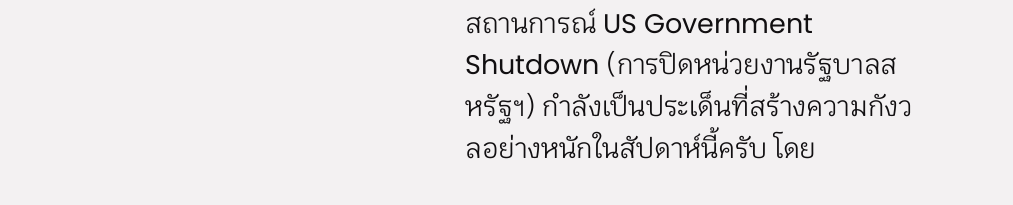สถานการณ์ US Government Shutdown (การปิดหน่วยงานรัฐบาลสหรัฐฯ) กำลังเป็นประเด็นที่สร้างความกังวลอย่างหนักในสัปดาห์นี้ครับ โดย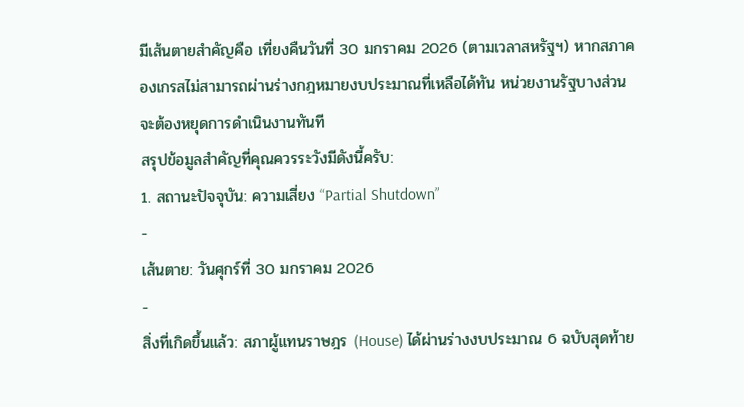มีเส้นตายสำคัญคือ เที่ยงคืนวันที่ 30 มกราคม 2026 (ตามเวลาสหรัฐฯ) หากสภาคองเกรสไม่สามารถผ่านร่างกฎหมายงบประมาณที่เหลือได้ทัน หน่วยงานรัฐบางส่วนจะต้องหยุดการดำเนินงานทันที
สรุปข้อมูลสำคัญที่คุณควรระวังมีดังนี้ครับ:
1. สถานะปัจจุบัน: ความเสี่ยง “Partial Shutdown”
-
เส้นตาย: วันศุกร์ที่ 30 มกราคม 2026
-
สิ่งที่เกิดขึ้นแล้ว: สภาผู้แทนราษฎร (House) ได้ผ่านร่างงบประมาณ 6 ฉบับสุดท้าย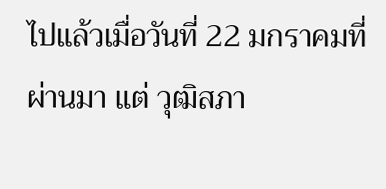ไปแล้วเมื่อวันที่ 22 มกราคมที่ผ่านมา แต่ วุฒิสภา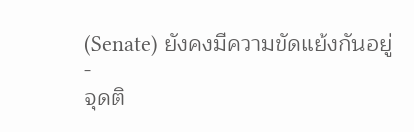(Senate) ยังคงมีความขัดแย้งกันอยู่
-
จุดติ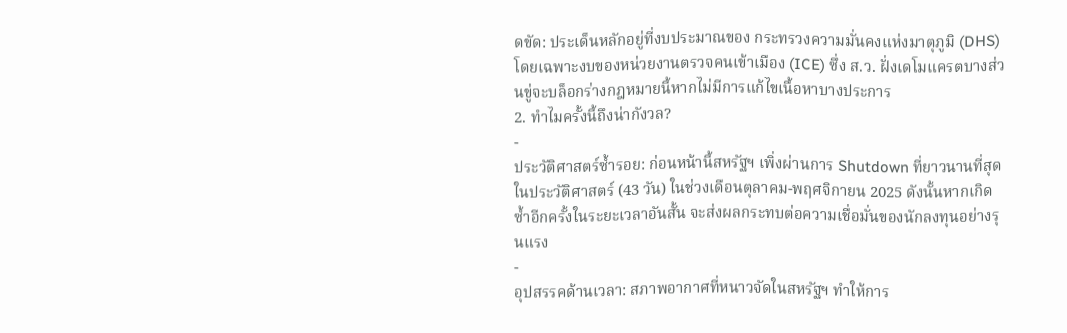ดขัด: ประเด็นหลักอยู่ที่งบประมาณของ กระทรวงความมั่นคงแห่งมาตุภูมิ (DHS) โดยเฉพาะงบของหน่วยงานตรวจคนเข้าเมือง (ICE) ซึ่ง ส.ว. ฝั่งเดโมแครตบางส่วนขู่จะบล็อกร่างกฎหมายนี้หากไม่มีการแก้ไขเนื้อหาบางประการ
2. ทำไมครั้งนี้ถึงน่ากังวล?
-
ประวัติศาสตร์ซ้ำรอย: ก่อนหน้านี้สหรัฐฯ เพิ่งผ่านการ Shutdown ที่ยาวนานที่สุดในประวัติศาสตร์ (43 วัน) ในช่วงเดือนตุลาคม-พฤศจิกายน 2025 ดังนั้นหากเกิดซ้ำอีกครั้งในระยะเวลาอันสั้น จะส่งผลกระทบต่อความเชื่อมั่นของนักลงทุนอย่างรุนแรง
-
อุปสรรคด้านเวลา: สภาพอากาศที่หนาวจัดในสหรัฐฯ ทำให้การ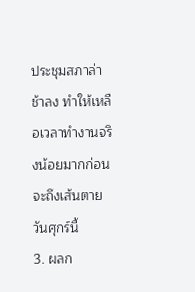ประชุมสภาล่าช้าลง ทำให้เหลือเวลาทำงานจริงน้อยมากก่อนจะถึงเส้นตายวันศุกร์นี้
3. ผลก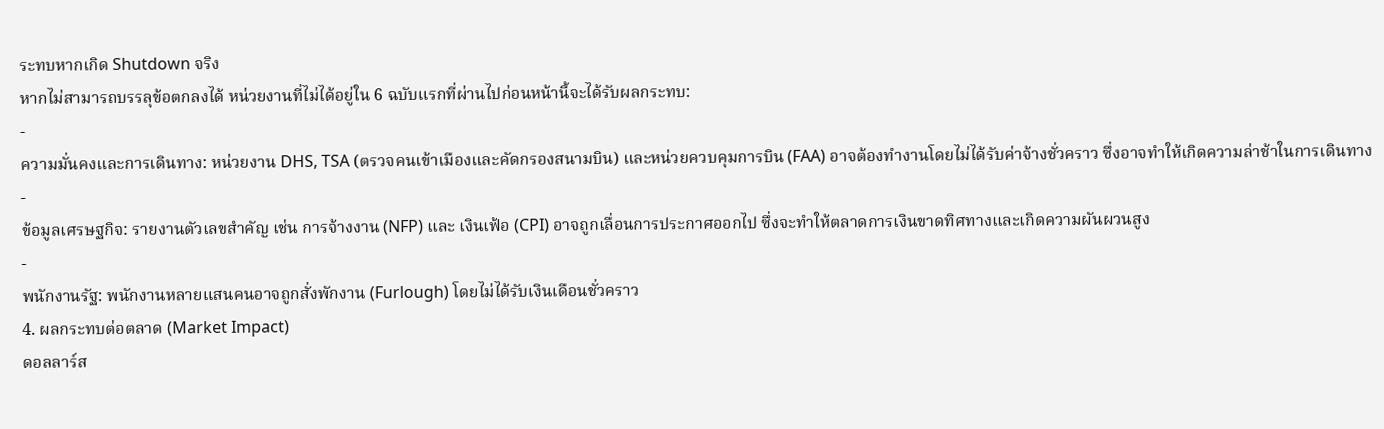ระทบหากเกิด Shutdown จริง
หากไม่สามารถบรรลุข้อตกลงได้ หน่วยงานที่ไม่ได้อยู่ใน 6 ฉบับแรกที่ผ่านไปก่อนหน้านี้จะได้รับผลกระทบ:
-
ความมั่นคงและการเดินทาง: หน่วยงาน DHS, TSA (ตรวจคนเข้าเมืองและคัดกรองสนามบิน) และหน่วยควบคุมการบิน (FAA) อาจต้องทำงานโดยไม่ได้รับค่าจ้างชั่วคราว ซึ่งอาจทำให้เกิดความล่าช้าในการเดินทาง
-
ข้อมูลเศรษฐกิจ: รายงานตัวเลขสำคัญ เช่น การจ้างงาน (NFP) และ เงินเฟ้อ (CPI) อาจถูกเลื่อนการประกาศออกไป ซึ่งจะทำให้ตลาดการเงินขาดทิศทางและเกิดความผันผวนสูง
-
พนักงานรัฐ: พนักงานหลายแสนคนอาจถูกสั่งพักงาน (Furlough) โดยไม่ได้รับเงินเดือนชั่วคราว
4. ผลกระทบต่อตลาด (Market Impact)
ดอลลาร์ส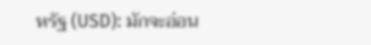หรัฐ (USD): มักจะอ่อน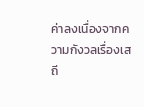ค่าลงเนื่องจากความกังวลเรื่องเสถี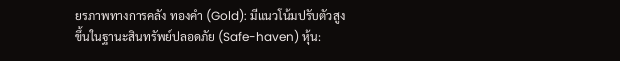ยรภาพทางการคลัง ทองคำ (Gold): มีแนวโน้มปรับตัวสูงขึ้นในฐานะสินทรัพย์ปลอดภัย (Safe-haven) หุ้น: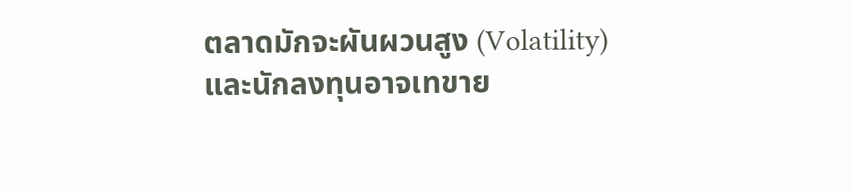ตลาดมักจะผันผวนสูง (Volatility) และนักลงทุนอาจเทขาย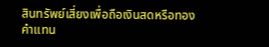สินทรัพย์เสี่ยงเพื่อถือเงินสดหรือทองคำแทน